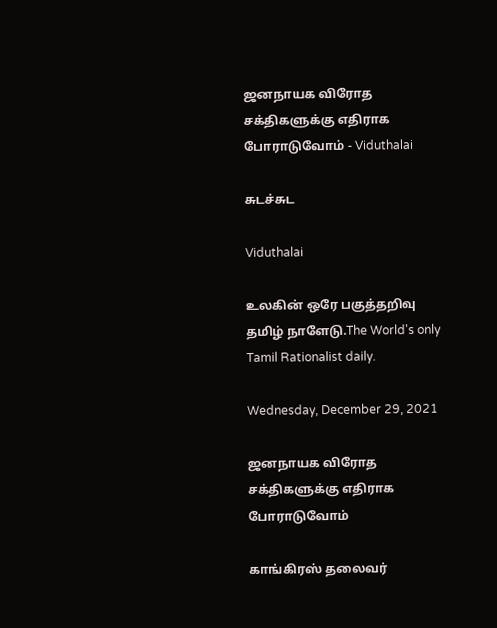ஜனநாயக விரோத சக்திகளுக்கு எதிராக போராடுவோம் - Viduthalai

சுடச்சுட

Viduthalai

உலகின் ஒரே பகுத்தறிவு தமிழ் நாளேடு.The World's only Tamil Rationalist daily.

Wednesday, December 29, 2021

ஜனநாயக விரோத சக்திகளுக்கு எதிராக போராடுவோம்

காங்கிரஸ் தலைவர்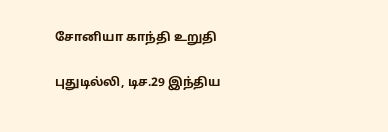சோனியா காந்தி உறுதி

புதுடில்லி, டிச.29 இந்திய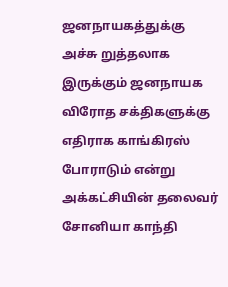ஜனநாயகத்துக்கு அச்சு றுத்தலாக இருக்கும் ஜனநாயக விரோத சக்திகளுக்கு எதிராக காங்கிரஸ் போராடும் என்று அக்கட்சியின் தலைவர் சோனியா காந்தி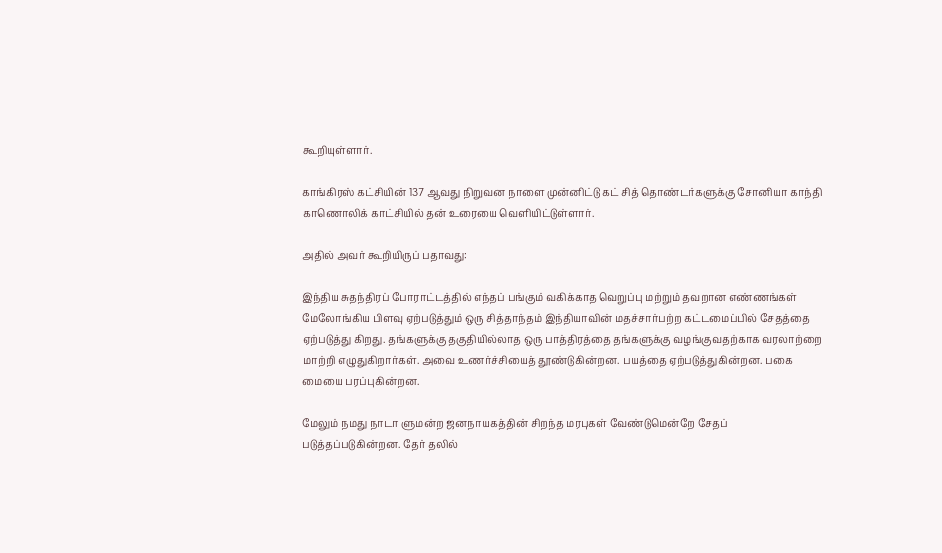கூறியுள்ளார்.

காங்கிரஸ் கட்சியின் 137 ஆவது நிறுவன நாளை முன்னிட்டு கட் சித் தொண்டர்களுக்கு சோனியா காந்தி காணொலிக் காட்சியில் தன் உரையை வெளியிட்டுள்ளார்.

அதில் அவர் கூறியிருப் பதாவது:

இந்திய சுதந்திரப் போராட்டத்தில் எந்தப் பங்கும் வகிக்காத வெறுப்பு மற்றும் தவறான எண்ணங்கள் மேலோங்கிய பிளவு ஏற்படுத்தும் ஒரு சித்தாந்தம் இந்தியாவின் மதச்சார்பற்ற கட்டமைப்பில் சேதத்தை ஏற்படுத்து கிறது. தங்களுக்கு தகுதியில்லாத ஒரு பாத்திரத்தை தங்களுக்கு வழங்குவதற்காக வரலாற்றை மாற்றி எழுதுகிறார்கள். அவை உணர்ச்சியைத் தூண்டுகின்றன. பயத்தை ஏற்படுத்துகின்றன. பகை மையை பரப்புகின்றன.

மேலும் நமது நாடா ளுமன்ற ஜனநாயகத்தின் சிறந்த மரபுகள் வேண்டுமென்றே சேதப் படுத்தப்படுகின்றன. தேர் தலில்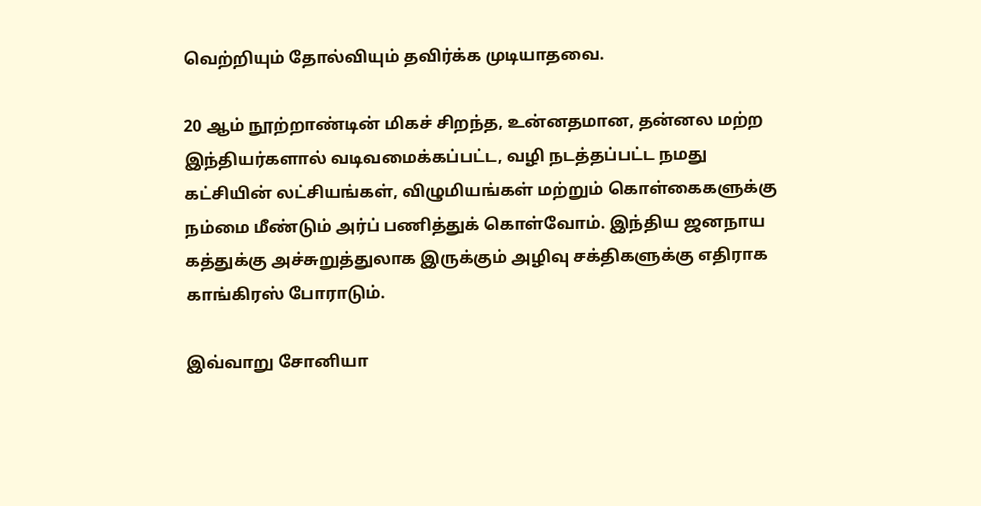வெற்றியும் தோல்வியும் தவிர்க்க முடியாதவை.

20 ஆம் நூற்றாண்டின் மிகச் சிறந்த, உன்னதமான, தன்னல மற்ற இந்தியர்களால் வடிவமைக்கப்பட்ட, வழி நடத்தப்பட்ட நமது கட்சியின் லட்சியங்கள், விழுமியங்கள் மற்றும் கொள்கைகளுக்கு நம்மை மீண்டும் அர்ப் பணித்துக் கொள்வோம். இந்திய ஜனநாய கத்துக்கு அச்சுறுத்துலாக இருக்கும் அழிவு சக்திகளுக்கு எதிராக காங்கிரஸ் போராடும்.

இவ்வாறு சோனியா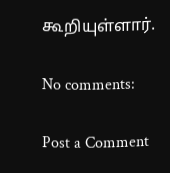கூறியுள்ளார்.

No comments:

Post a Comment